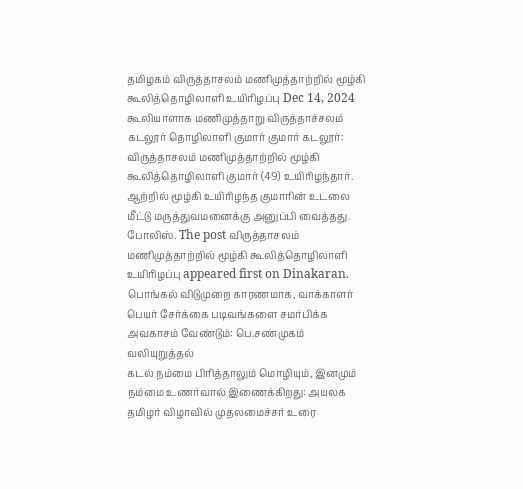தமிழகம் விருத்தாசலம் மணிமுத்தாற்றில் மூழ்கி கூலித்தொழிலாளி உயிரிழப்பு Dec 14, 2024 கூலியாளாக மணிமுத்தாறு விருத்தாச்சலம் கடலூர் தொழிலாளி குமார் குமார் கடலூர்: விருத்தாசலம் மணிமுத்தாற்றில் மூழ்கி கூலித்தொழிலாளி குமார் (49) உயிரிழந்தார். ஆற்றில் மூழ்கி உயிரிழந்த குமாரின் உடலை மீட்டு மருத்துவமனைக்கு அனுப்பி வைத்தது. போலிஸ். The post விருத்தாசலம் மணிமுத்தாற்றில் மூழ்கி கூலித்தொழிலாளி உயிரிழப்பு appeared first on Dinakaran.
பொங்கல் விடுமுறை காரணமாக, வாக்காளர் பெயர் சேர்க்கை படிவங்களை சமர்பிக்க அவகாசம் வேண்டும்: பெ.சண்முகம் வலியுறுத்தல்
கடல் நம்மை பிரித்தாலும் மொழியும், இனமும் நம்மை உணர்வால் இணைக்கிறது: அயலக தமிழர் விழாவில் முதலமைச்சர் உரை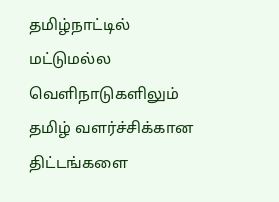தமிழ்நாட்டில் மட்டுமல்ல வெளிநாடுகளிலும் தமிழ் வளர்ச்சிக்கான திட்டங்களை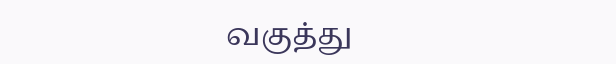வகுத்து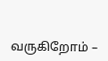வருகிறோம் –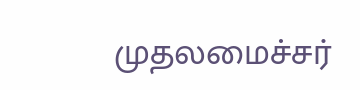முதலமைச்சர்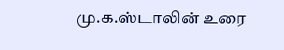மு.க.ஸ்டாலின் உரை